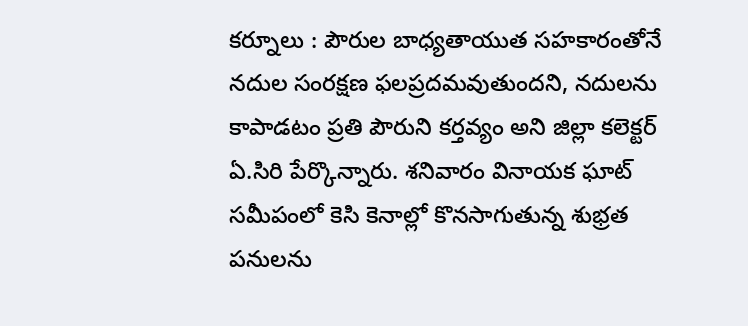కర్నూలు : పౌరుల బాధ్యతాయుత సహకారంతోనే నదుల సంరక్షణ ఫలప్రదమవుతుందని, నదులను కాపాడటం ప్రతి పౌరుని కర్తవ్యం అని జిల్లా కలెక్టర్ ఏ.సిరి పేర్కొన్నారు. శనివారం వినాయక ఘాట్ సమీపంలో కెసి కెనాల్లో కొనసాగుతున్న శుభ్రత పనులను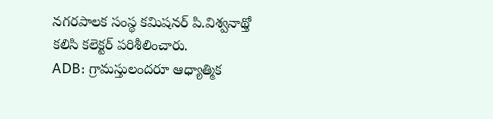నగరపాలక సంస్థ కమిషనర్ పి.విశ్వనాథ్తో కలిసి కలెక్టర్ పరిశీలించారు.
ADB: గ్రామస్తులందరూ ఆధ్యాత్మిక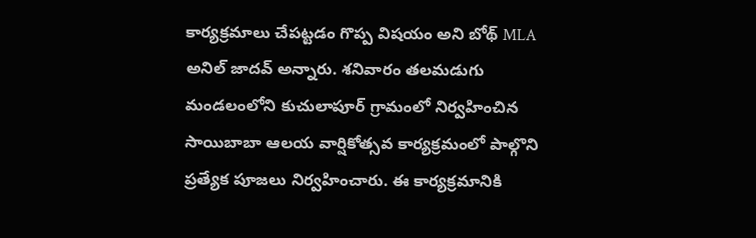కార్యక్రమాలు చేపట్టడం గొప్ప విషయం అని బోథ్ MLA అనిల్ జాదవ్ అన్నారు. శనివారం తలమడుగు మండలంలోని కుచులాపూర్ గ్రామంలో నిర్వహించిన సాయిబాబా ఆలయ వార్షికోత్సవ కార్యక్రమంలో పాల్గొని ప్రత్యేక పూజలు నిర్వహించారు. ఈ కార్యక్రమానికి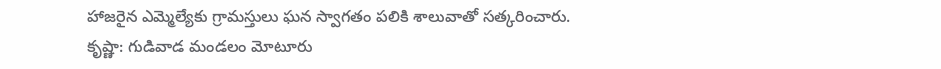హాజరైన ఎమ్మెల్యేకు గ్రామస్తులు ఘన స్వాగతం పలికి శాలువాతో సత్కరించారు.
కృష్ణా: గుడివాడ మండలం మోటూరు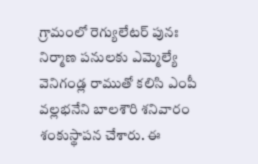గ్రామంలో రెగ్యులేటర్ పునః నిర్మాణ పనులకు ఎమ్మెల్యే వెనిగండ్ల రాముతో కలిసి ఎంపీ వల్లభనేని బాలశౌరి శనివారం శంకుస్థాపన చేశారు. ఈ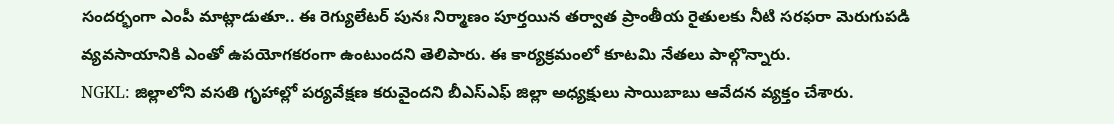సందర్భంగా ఎంపీ మాట్లాడుతూ.. ఈ రెగ్యులేటర్ పునః నిర్మాణం పూర్తయిన తర్వాత ప్రాంతీయ రైతులకు నీటి సరఫరా మెరుగుపడి వ్యవసాయానికి ఎంతో ఉపయోగకరంగా ఉంటుందని తెలిపారు. ఈ కార్యక్రమంలో కూటమి నేతలు పాల్గొన్నారు.
NGKL: జిల్లాలోని వసతి గృహాల్లో పర్యవేక్షణ కరువైందని బీఎస్ఎఫ్ జిల్లా అధ్యక్షులు సాయిబాబు ఆవేదన వ్యక్తం చేశారు.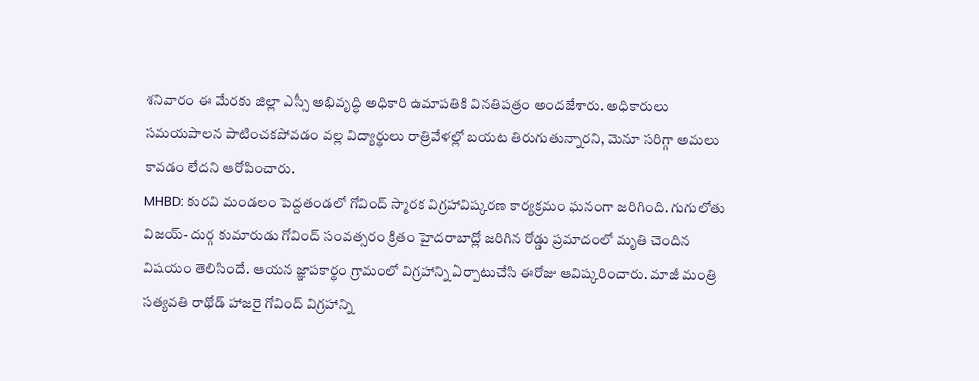శనివారం ఈ మేరకు జిల్లా ఎస్సీ అభివృద్ధి అధికారి ఉమాపతికి వినతిపత్రం అందజేశారు. అధికారులు సమయపాలన పాటించకపోవడం వల్ల విద్యార్థులు రాత్రివేళల్లో బయట తిరుగుతున్నారని, మెనూ సరిగ్గా అమలు కావడం లేదని ఆరోపించారు.
MHBD: కురవి మండలం పెద్దతండలో గోవింద్ స్మారక విగ్రహావిష్కరణ కార్యక్రమం ఘనంగా జరిగింది. గుగులోతు విజయ్- దుర్గ కుమారుడు గోవింద్ సంవత్సరం క్రితం హైదరాబాద్లో జరిగిన రోడ్డు ప్రమాదంలో మృతి చెందిన విషయం తెలిసిందే. ఆయన జ్ఞాపకార్థం గ్రామంలో విగ్రహాన్ని ఏర్పాటుచేసి ఈరోజు ఆవిష్కరించారు. మాజీ మంత్రి సత్యవతి రాథోడ్ హాజరై గోవింద్ విగ్రహాన్ని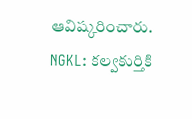ఆవిష్కరించారు.
NGKL: కల్వకుర్తికి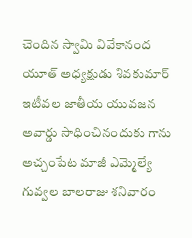చెందిన స్వామి వివేకానంద యూత్ అధ్యక్షుడు శివకుమార్ ఇటీవల జాతీయ యువజన అవార్డు సాధించినందుకు గాను అచ్చంపేట మాజీ ఎమ్మెల్యే గువ్వల బాలరాజు శనివారం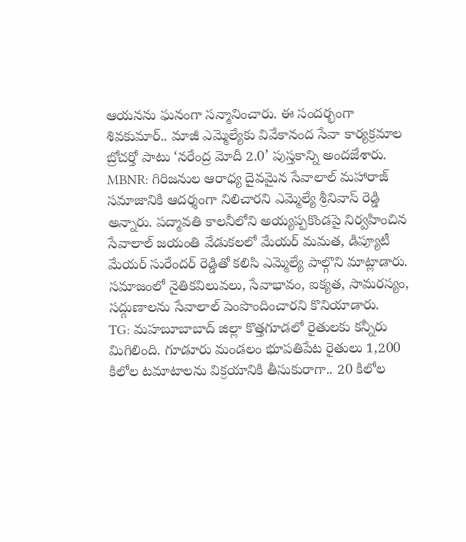ఆయనను ఘనంగా సన్మానించారు. ఈ సందర్భంగా శివకుమార్.. మాజీ ఎమ్మెల్యేకు వివేకానంద సేవా కార్యక్రమాల బ్రోచర్తో పాటు ‘నరేంద్ర మోదీ 2.0’ పుస్తకాన్ని అందజేశారు.
MBNR: గిరిజనుల ఆరాధ్య దైవమైన సేవాలాల్ మహారాజ్ సమాజానికి ఆదర్శంగా నిలిచారని ఎమ్మెల్యే శ్రీనివాస్ రెడ్డి అన్నారు. పద్మావతి కాలనీలోని అయ్యప్పకొండపై నిర్వహించిన సేవాలాల్ జయంతి వేడుకలలో మేయర్ మమత, డిప్యూటీ మేయర్ సురేందర్ రెడ్డితో కలిసి ఎమ్మెల్యే పాల్గొని మాట్లాడారు. సమాజంలో నైతికవిలువలు, సేవాభావం, ఐక్యత, సామరస్యం, సద్గుణాలను సేవాలాల్ పెంపొందించారని కొనియాడారు.
TG: మహబూబాబాద్ జిల్లా కొత్తగూడలో రైతులకు కన్నీరు మిగిలింది. గూడూరు మండలం భూపతిపేట రైతులు 1,200 కిలోల టమాటాలను విక్రయానికి తీసుకురాగా.. 20 కిలోల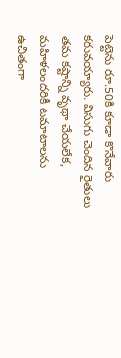పెట్టెను రూ.50కి కూడా కొనేవారు కరువయ్యారు. విసుగు చెందిన రైతులు తమ కష్టాన్ని వృథా చేయలేక, మహిళలందరికీ టమాటాలను ఉచితంగా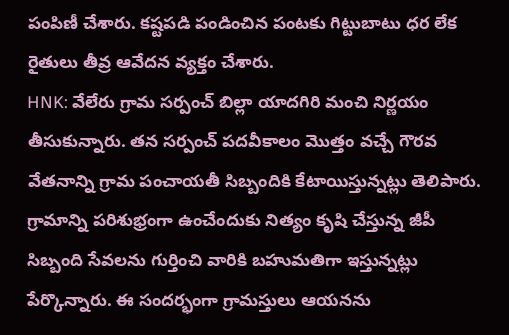పంపిణీ చేశారు. కష్టపడి పండించిన పంటకు గిట్టుబాటు ధర లేక రైతులు తీవ్ర ఆవేదన వ్యక్తం చేశారు.
HNK: వేలేరు గ్రామ సర్పంచ్ బిల్లా యాదగిరి మంచి నిర్ణయం తీసుకున్నారు. తన సర్పంచ్ పదవీకాలం మొత్తం వచ్చే గౌరవ వేతనాన్ని గ్రామ పంచాయతీ సిబ్బందికి కేటాయిస్తున్నట్లు తెలిపారు. గ్రామాన్ని పరిశుభ్రంగా ఉంచేందుకు నిత్యం కృషి చేస్తున్న జీపీ సిబ్బంది సేవలను గుర్తించి వారికి బహుమతిగా ఇస్తున్నట్లు పేర్కొన్నారు. ఈ సందర్భంగా గ్రామస్తులు ఆయనను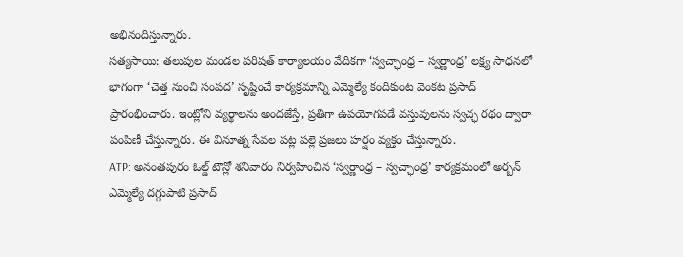అభినందిస్తున్నారు.
సత్యసాయి: తలుపుల మండల పరిషత్ కార్యాలయం వేదికగా ‘స్వచ్ఛాంధ్ర – స్వర్ణాంధ్ర’ లక్ష్య సాధనలో భాగంగా ‘చెత్త నుంచి సంపద’ సృష్టించే కార్యక్రమాన్ని ఎమ్మెల్యే కందికుంట వెంకట ప్రసాద్ ప్రారంభించారు. ఇంట్లోని వ్యర్థాలను అందజేస్తే, ప్రతిగా ఉపయోగపడే వస్తువులను స్వచ్ఛ రథం ద్వారా పంపిణీ చేస్తున్నారు. ఈ వినూత్న సేవల పట్ల పల్లె ప్రజలు హర్షం వ్యక్తం చేస్తున్నారు.
ATP: అనంతపురం ఓల్డ్ టౌన్లో శనివారం నిర్వహించిన ‘స్వర్ణాంధ్ర – స్వచ్ఛాంధ్ర’ కార్యక్రమంలో అర్బన్ ఎమ్మెల్యే దగ్గుపాటి ప్రసాద్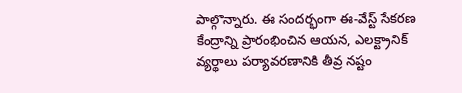పాల్గొన్నారు. ఈ సందర్భంగా ఈ-వేస్ట్ సేకరణ కేంద్రాన్ని ప్రారంభించిన ఆయన, ఎలక్ట్రానిక్ వ్యర్థాలు పర్యావరణానికి తీవ్ర నష్టం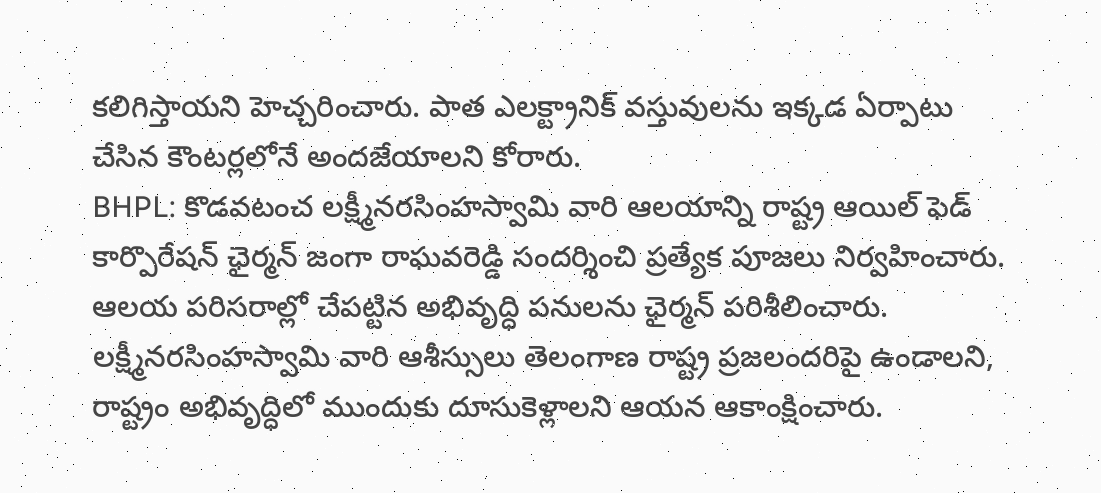కలిగిస్తాయని హెచ్చరించారు. పాత ఎలక్ట్రానిక్ వస్తువులను ఇక్కడ ఏర్పాటు చేసిన కౌంటర్లలోనే అందజేయాలని కోరారు.
BHPL: కొడవటంచ లక్ష్మీనరసింహస్వామి వారి ఆలయాన్ని రాష్ట్ర ఆయిల్ ఫెడ్ కార్పొరేషన్ ఛైర్మన్ జంగా రాఘవరెడ్డి సందర్శించి ప్రత్యేక పూజలు నిర్వహించారు. ఆలయ పరిసరాల్లో చేపట్టిన అభివృద్ధి పనులను ఛైర్మన్ పరిశీలించారు. లక్ష్మీనరసింహస్వామి వారి ఆశీస్సులు తెలంగాణ రాష్ట్ర ప్రజలందరిపై ఉండాలని, రాష్ట్రం అభివృద్ధిలో ముందుకు దూసుకెళ్లాలని ఆయన ఆకాంక్షించారు.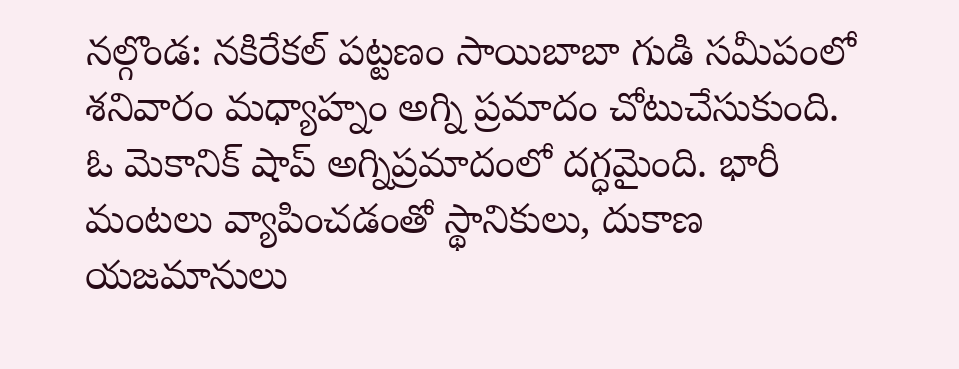నల్గొండ: నకిరేకల్ పట్టణం సాయిబాబా గుడి సమీపంలో శనివారం మధ్యాహ్నం అగ్ని ప్రమాదం చోటుచేసుకుంది. ఓ మెకానిక్ షాప్ అగ్నిప్రమాదంలో దగ్ధమైంది. భారీ మంటలు వ్యాపించడంతో స్థానికులు, దుకాణ యజమానులు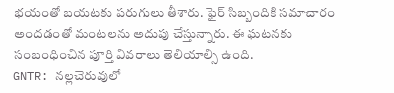భయంతో బయటకు పరుగులు తీశారు. ఫైర్ సిబ్బందికి సమాచారం అందడంతో మంటలను అదుపు చేస్తున్నారు. ఈ ఘటనకు సంబంధించిన పూర్తి వివరాలు తెలియాల్సి ఉంది.
GNTR: నల్లచెరువులో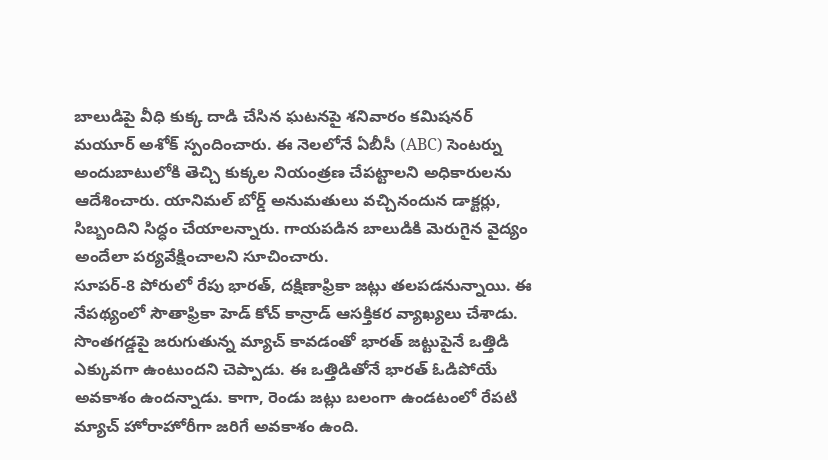బాలుడిపై వీధి కుక్క దాడి చేసిన ఘటనపై శనివారం కమిషనర్ మయూర్ అశోక్ స్పందించారు. ఈ నెలలోనే ఏబీసీ (ABC) సెంటర్ను అందుబాటులోకి తెచ్చి కుక్కల నియంత్రణ చేపట్టాలని అధికారులను ఆదేశించారు. యానిమల్ బోర్డ్ అనుమతులు వచ్చినందున డాక్టర్లు, సిబ్బందిని సిద్ధం చేయాలన్నారు. గాయపడిన బాలుడికి మెరుగైన వైద్యం అందేలా పర్యవేక్షించాలని సూచించారు.
సూపర్-8 పోరులో రేపు భారత్, దక్షిణాఫ్రికా జట్లు తలపడనున్నాయి. ఈ నేపథ్యంలో సౌతాఫ్రికా హెడ్ కోచ్ కాన్రాడ్ ఆసక్తికర వ్యాఖ్యలు చేశాడు. సొంతగడ్డపై జరుగుతున్న మ్యాచ్ కావడంతో భారత్ జట్టుపైనే ఒత్తిడి ఎక్కువగా ఉంటుందని చెప్పాడు. ఈ ఒత్తిడితోనే భారత్ ఓడిపోయే అవకాశం ఉందన్నాడు. కాగా, రెండు జట్లు బలంగా ఉండటంలో రేపటి మ్యాచ్ హోరాహోరీగా జరిగే అవకాశం ఉంది.